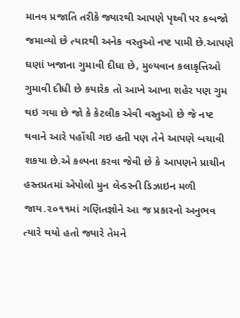માનવ પ્રજાતિ તરીકે જ્યારથી આપણે પૃથ્વી પર કબજો જમાવ્યો છે ત્યારથી અનેક વસ્તુઓ નષ્ટ પામી છે.આપણે ઘણાં ખજાના ગુમાવી દીધા છે, મુલ્યવાન કલાકૃત્તિઓ ગુમાવી દીધી છે કયારેક તો આખે આખા શહેર પણ ગુમ થઇ ગયા છે જો કે કેટલીક એવી વસ્તુઓ છે જે નષ્ટ થવાને આરે પહોંચી ગઇ હતી પણ તેને આપણે બચાવી શકયા છે.એ કલ્પના કરવા જેવી છે કે આપણને પ્રાચીન હસ્તપ્રતમાં એપોલો મુન લેન્ડરની ડિઝાઇન મળી જાય.૨૦૧૧માં ગણિતજ્ઞોને આ જ પ્રકારનો અનુભવ ત્યારે થયો હતો જ્યારે તેમને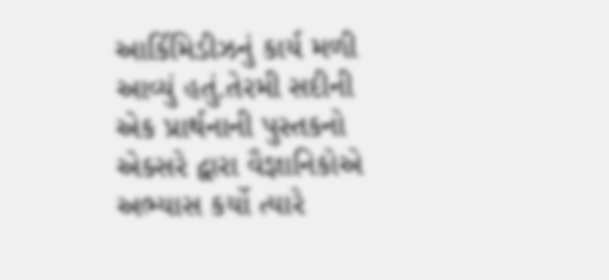આર્કિમિડીઝનું કાર્ય મળી આવ્યું હતું.તેરમી સદીની એક પ્રાર્થનાની પુસ્તકનો એક્સરે દ્વારા વૈજ્ઞાનિકોએ અભ્યાસ કર્યો ત્યારે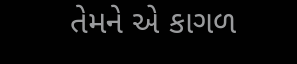તેમને એ કાગળ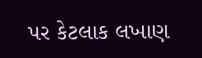પર કેટલાક લખાણ